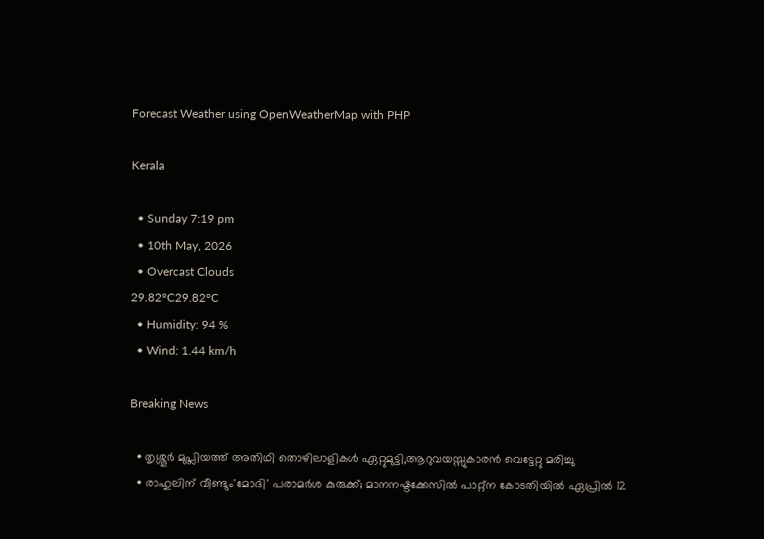Forecast Weather using OpenWeatherMap with PHP

Kerala

  • Sunday 7:19 pm
  • 10th May, 2026
  • Overcast Clouds
29.82°C29.82°C
  • Humidity: 94 %
  • Wind: 1.44 km/h

Breaking News

  • തൃശ്ശൂർ മുപ്ലിയത്ത് അതിഥി തൊഴിലാളികൾ ഏറ്റുമുട്ടി,ആറുവയസ്സുകാരൻ വെട്ടേറ്റു മരിച്ചു
  • രാഹുലിന് വീണ്ടും'മോദി' പരാമര്‍ശ കുരുക്ക്; മാനനഷ്ടക്കേസിൽ പാറ്റ്ന കോടതിയിൽ ഏപ്രിൽ 12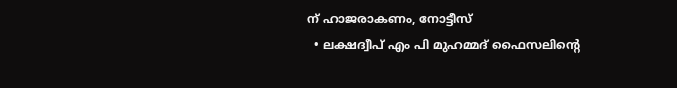ന് ഹാജരാകണം, നോട്ടീസ്
  • ലക്ഷദ്വീപ് എം പി മുഹമ്മദ് ഫൈസലിൻ്റെ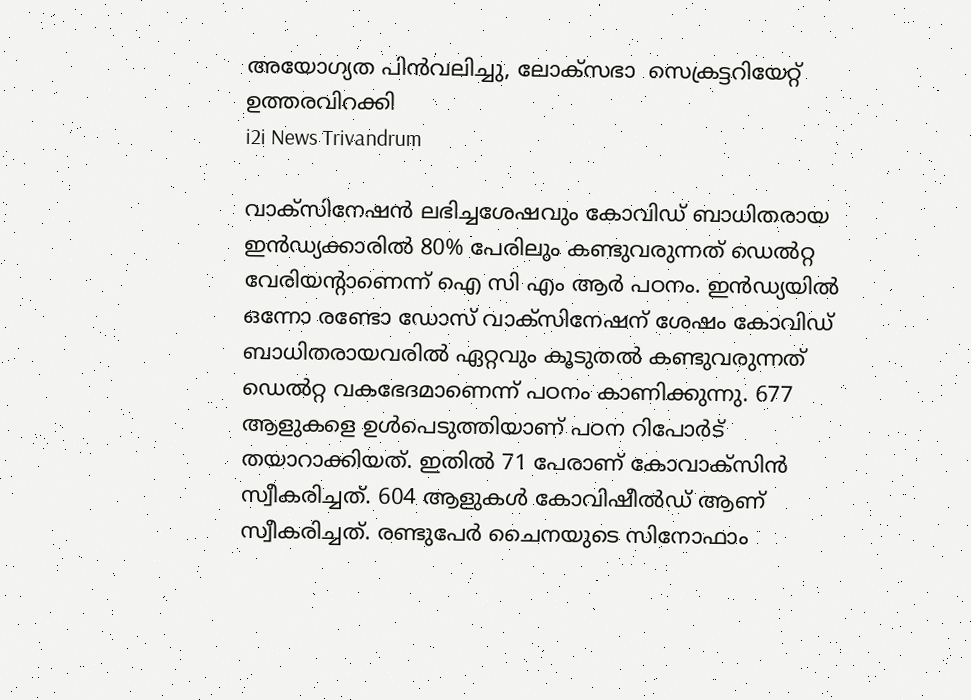അയോഗ്യത പിൻവലിച്ചു, ലോക്സഭാ  സെക്രട്ടറിയേറ്റ് ഉത്തരവിറക്കി
i2i News Trivandrum

വാക്‌സിനേഷൻ ലഭിച്ചശേഷവും കോവിഡ് ബാധിതരായ ഇൻഡ്യക്കാരിൽ 80% പേരിലും കണ്ടുവരുന്നത് ഡെൽറ്റ വേരിയന്റാണെന്ന് ഐ സി എം ആർ പഠനം. ഇൻഡ്യയിൽ ഒന്നോ രണ്ടോ ഡോസ് വാക്‌സിനേഷന് ശേഷം കോവിഡ് ബാധിതരായവരിൽ ഏറ്റവും കൂടുതൽ കണ്ടുവരുന്നത് ഡെൽറ്റ വകഭേദമാണെന്ന് പഠനം കാണിക്കുന്നു. 677 ആളുകളെ ഉൾപെടുത്തിയാണ് പഠന റിപോർട് തയാറാക്കിയത്. ഇതിൽ 71 പേരാണ് കോവാക്‌സിൻ സ്വീകരിച്ചത്. 604 ആളുകൾ കോവിഷീൽഡ് ആണ് സ്വീകരിച്ചത്. രണ്ടുപേർ ചൈനയുടെ സിനോഫാം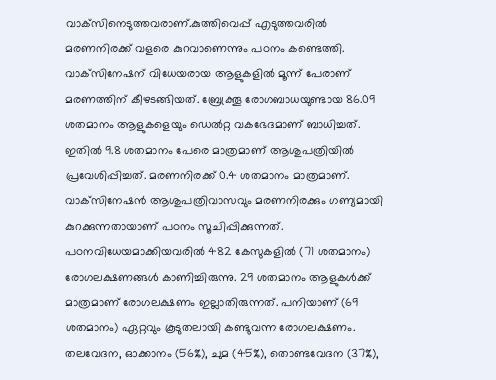വാക്‌സിനെടുത്തവരാണ്.കുത്തിവെപ്പ് എടുത്തവരിൽ മരണനിരക്ക് വളരെ കുറവാണെന്നും പഠനം കണ്ടെത്തി. വാക്‌സിനേഷന് വിധേയരായ ആളുകളിൽ മൂന്ന് പേരാണ് മരണത്തിന് കീഴടങ്ങിയത്. ബ്രേക്ത്രൂ രോഗബാധയുണ്ടായ 86.09 ശതമാനം ആളുകളെയും ഡെൽറ്റ വകഭേദമാണ് ബാധിച്ചത്. ഇതിൽ 9.8 ശതമാനം പേരെ മാത്രമാണ് ആശുപത്രിയിൽ പ്രവേശിപ്പിച്ചത്. മരണനിരക്ക് 0.4 ശതമാനം മാത്രമാണ്. വാക്‌സിനേഷൻ ആശുപത്രിവാസവും മരണനിരക്കും ഗണ്യമായി കുറക്കുന്നതായാണ് പഠനം സൂചിപ്പിക്കുന്നത്. പഠനവിധേയമാക്കിയവരിൽ 482 കേസുകളിൽ (71 ശതമാനം) രോഗലക്ഷണങ്ങൾ കാണിച്ചിരുന്നു. 29 ശതമാനം ആളുകൾക്ക് മാത്രമാണ് രോഗലക്ഷണം ഇല്ലാതിരുന്നത്. പനിയാണ് (69 ശതമാനം) ഏറ്റവും കൂടുതലായി കണ്ടുവന്ന രോഗലക്ഷണം. തലവേദന, ഓക്കാനം (56%), ചുമ (45%), തൊണ്ടവേദന (37%),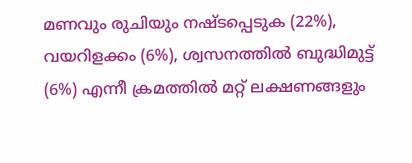മണവും രുചിയും നഷ്ടപ്പെടുക (22%), വയറിളക്കം (6%), ശ്വസനത്തിൽ ബുദ്ധിമുട്ട് (6%) എന്നീ ക്രമത്തിൽ മറ്റ് ലക്ഷണങ്ങളും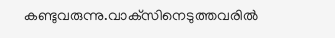കണ്ടുവരുന്നു.വാക്‌സിനെടുത്തവരിൽ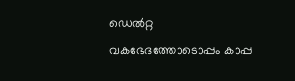ഡെൽറ്റ വകഭേദത്തോടൊപ്പം കാപ്പ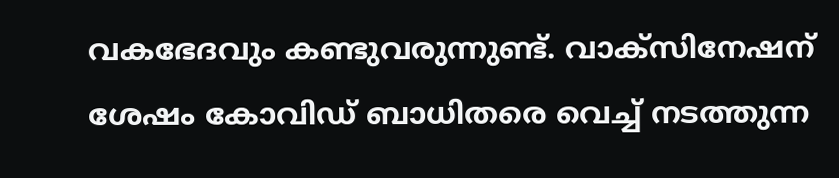വകഭേദവും കണ്ടുവരുന്നുണ്ട്. വാക്‌സിനേഷന് ശേഷം കോവിഡ് ബാധിതരെ വെച്ച്‌ നടത്തുന്ന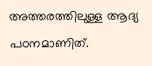അത്തരത്തിലുള്ള ആദ്യ പഠനമാണിത്.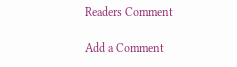Readers Comment

Add a Comment